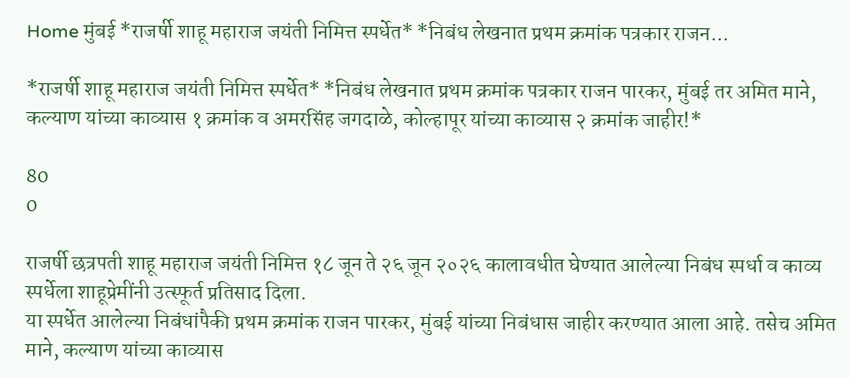Home मुंबई *राजर्षी शाहू महाराज जयंती निमित्त स्पर्धेत* *निबंध लेखनात प्रथम क्रमांक पत्रकार राजन...

*राजर्षी शाहू महाराज जयंती निमित्त स्पर्धेत* *निबंध लेखनात प्रथम क्रमांक पत्रकार राजन पारकर, मुंबई तर अमित माने, कल्याण यांच्या काव्यास १ क्रमांक व अमरसिंह जगदाळे, कोल्हापूर यांच्या काव्यास २ क्रमांक जाहीर!*

80
0

राजर्षी छत्रपती शाहू महाराज जयंती निमित्त १८ जून ते २६ जून २०२६ कालावधीत घेण्यात आलेल्या निबंध स्पर्धा व काव्य स्पर्धेला शाहूप्रेमींनी उत्स्फूर्त प्रतिसाद दिला.
या स्पर्धेत आलेल्या निबंधांपैकी प्रथम क्रमांक राजन पारकर, मुंबई यांच्या निबंधास जाहीर करण्यात आला आहे. तसेच अमित माने, कल्याण यांच्या काव्यास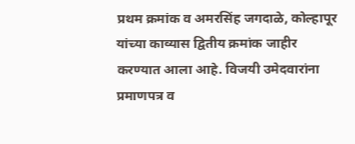प्रथम क्रमांक व अमरसिंह जगदाळे, कोल्हापूर यांच्या काव्यास द्वितीय क्रमांक जाहीर करण्यात आला आहे. विजयी उमेदवारांना प्रमाणपत्र व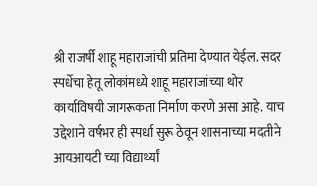श्री राजर्षी शाहू महाराजांची प्रतिमा देण्यात येईल. सदर स्पर्धेचा हेतू लोकांमध्ये शाहू महाराजांच्या थोर कार्याविषयी जागरूकता निर्माण करणे असा आहे. याच उद्देशाने वर्षभर ही स्पर्धा सुरू ठेवून शासनाच्या मदतीने आयआयटी च्या विद्यार्थ्यां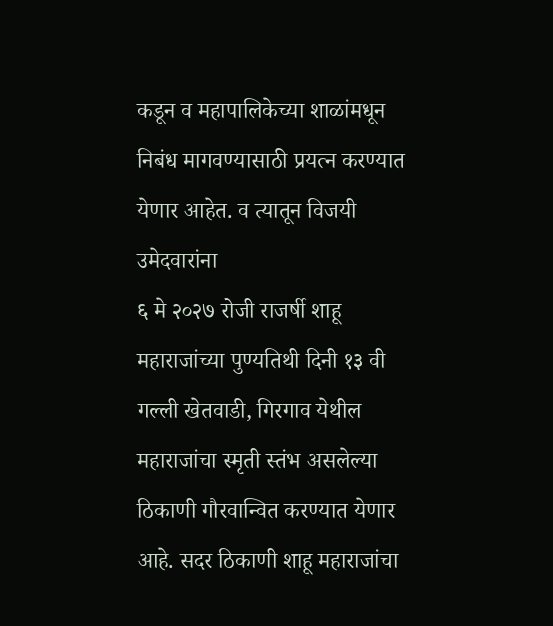कडून व महापालिकेच्या शाळांमधून निबंध मागवण्यासाठी प्रयत्न करण्यात येणार आहेत. व त्यातून विजयी उमेदवारांना
६ मे २०२७ रोजी राजर्षी शाहू महाराजांच्या पुण्यतिथी दिनी १३ वी गल्ली खेतवाडी, गिरगाव येथील महाराजांचा स्मृती स्तंभ असलेल्या ठिकाणी गौरवान्वित करण्यात येणार आहे. सदर ठिकाणी शाहू महाराजांचा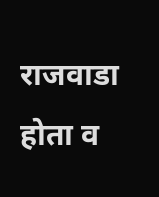राजवाडा होता व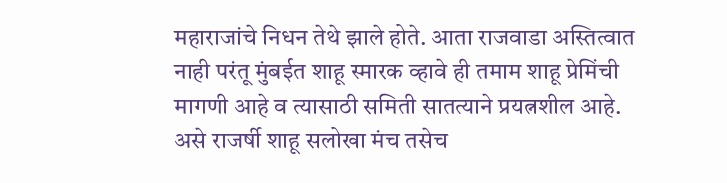महाराजांचे निधन तेथे झाले होते. आता राजवाडा अस्तित्वात नाही परंतू मुंबईत शाहू स्मारक व्हावे ही तमाम शाहू प्रेमिंची मागणी आहे व त्यासाठी समिती सातत्याने प्रयत्नशील आहे.
असे राजर्षी शाहू सलोखा मंच तसेच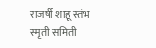राजर्षी शाहू स्तंभ स्मृती समिती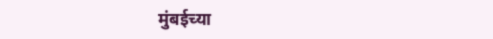मुंबईच्या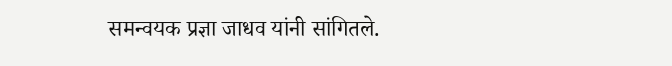समन्वयक प्रज्ञा जाधव यांनी सांगितले.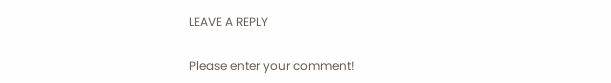LEAVE A REPLY

Please enter your comment!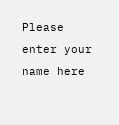Please enter your name here